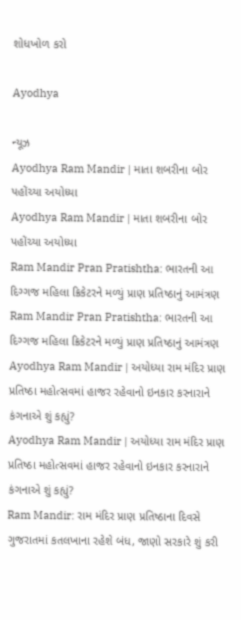શોધખોળ કરો

Ayodhya

ન્યૂઝ
Ayodhya Ram Mandir | માતા શબરીના બોર પહોંચ્યા અયોધ્યા
Ayodhya Ram Mandir | માતા શબરીના બોર પહોંચ્યા અયોધ્યા
Ram Mandir Pran Pratishtha: ભારતની આ દિગ્ગજ મહિલા ક્રિકેટરને મળ્યું પ્રાણ પ્રતિષ્ઠાનું આમંત્રણ
Ram Mandir Pran Pratishtha: ભારતની આ દિગ્ગજ મહિલા ક્રિકેટરને મળ્યું પ્રાણ પ્રતિષ્ઠાનું આમંત્રણ
Ayodhya Ram Mandir | અયોધ્યા રામ મંદિર પ્રાણ પ્રતિષ્ઠા મહોત્સવમાં હાજર રહેવાનો ઇનકાર કરનારાને કંગનાએ શું કહ્યું?
Ayodhya Ram Mandir | અયોધ્યા રામ મંદિર પ્રાણ પ્રતિષ્ઠા મહોત્સવમાં હાજર રહેવાનો ઇનકાર કરનારાને કંગનાએ શું કહ્યું?
Ram Mandir: રામ મંદિર પ્રાણ પ્રતિષ્ઠાના દિવસે ગુજરાતમાં કતલખાના રહેશે બંધ, જાણો સરકારે શું કરી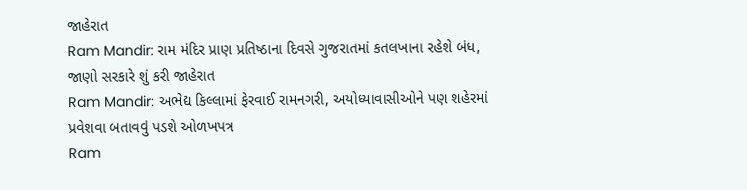જાહેરાત
Ram Mandir: રામ મંદિર પ્રાણ પ્રતિષ્ઠાના દિવસે ગુજરાતમાં કતલખાના રહેશે બંધ, જાણો સરકારે શું કરી જાહેરાત
Ram Mandir: અભેદ્ય કિલ્લામાં ફેરવાઈ રામનગરી, અયોધ્યાવાસીઓને પણ શહેરમાં પ્રવેશવા બતાવવું પડશે ઓળખપત્ર
Ram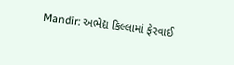Mandir: અભેદ્ય કિલ્લામાં ફેરવાઈ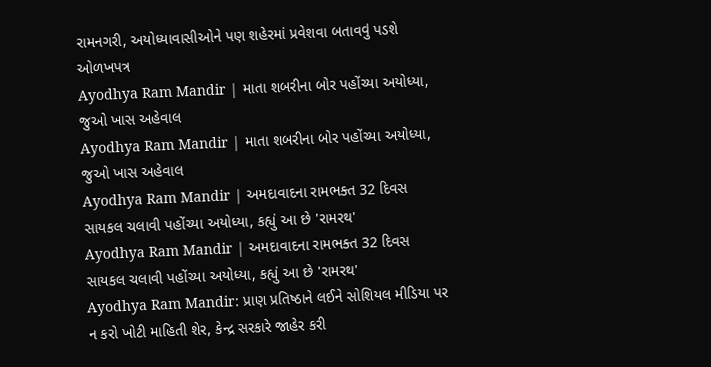રામનગરી, અયોધ્યાવાસીઓને પણ શહેરમાં પ્રવેશવા બતાવવું પડશે ઓળખપત્ર
Ayodhya Ram Mandir | માતા શબરીના બોર પહોંચ્યા અયોધ્યા, જુઓ ખાસ અહેવાલ
Ayodhya Ram Mandir | માતા શબરીના બોર પહોંચ્યા અયોધ્યા, જુઓ ખાસ અહેવાલ
Ayodhya Ram Mandir | અમદાવાદના રામભક્ત 32 દિવસ સાયકલ ચલાવી પહોંચ્યા અયોધ્યા, કહ્યું આ છે 'રામરથ'
Ayodhya Ram Mandir | અમદાવાદના રામભક્ત 32 દિવસ સાયકલ ચલાવી પહોંચ્યા અયોધ્યા, કહ્યું આ છે 'રામરથ'
Ayodhya Ram Mandir: પ્રાણ પ્રતિષ્ઠાને લઈને સોશિયલ મીડિયા પર ન કરો ખોટી માહિતી શેર, કેન્દ્ર સરકારે જાહેર કરી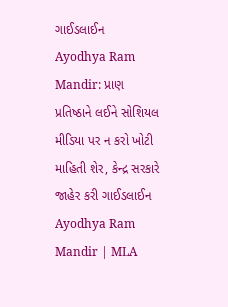ગાઈડલાઈન
Ayodhya Ram Mandir: પ્રાણ પ્રતિષ્ઠાને લઈને સોશિયલ મીડિયા પર ન કરો ખોટી માહિતી શેર, કેન્દ્ર સરકારે જાહેર કરી ગાઈડલાઈન
Ayodhya Ram Mandir | MLA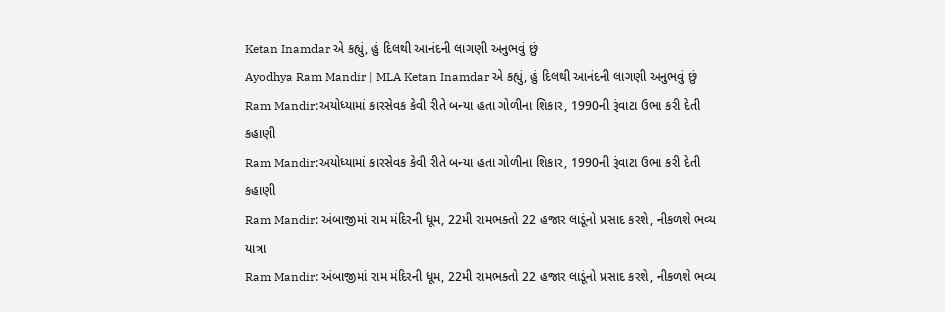Ketan Inamdar એ કહ્યું, હું દિલથી આનંદની લાગણી અનુભવું છું
Ayodhya Ram Mandir | MLA Ketan Inamdar એ કહ્યું, હું દિલથી આનંદની લાગણી અનુભવું છું
Ram Mandir:અયોધ્યામાં કારસેવક કેવી રીતે બન્યા હતા ગોળીના શિકાર, 1990ની રૂંવાટા ઉભા કરી દેતી કહાણી
Ram Mandir:અયોધ્યામાં કારસેવક કેવી રીતે બન્યા હતા ગોળીના શિકાર, 1990ની રૂંવાટા ઉભા કરી દેતી કહાણી
Ram Mandir: અંબાજીમાં રામ મંદિરની ધૂમ, 22મી રામભક્તો 22 હજાર લાડૂંનો પ્રસાદ કરશે, નીકળશે ભવ્ય યાત્રા
Ram Mandir: અંબાજીમાં રામ મંદિરની ધૂમ, 22મી રામભક્તો 22 હજાર લાડૂંનો પ્રસાદ કરશે, નીકળશે ભવ્ય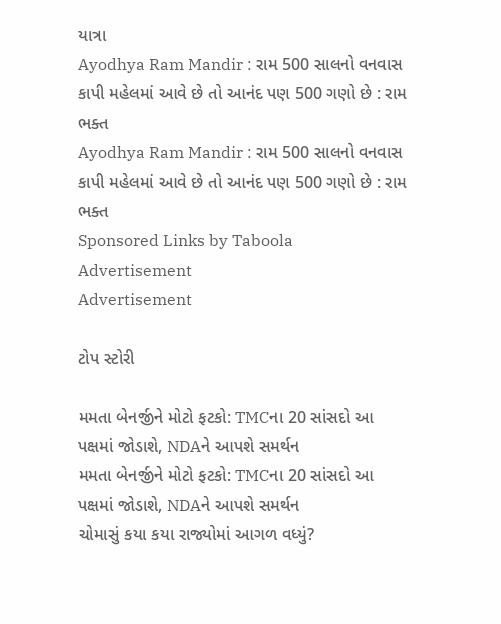યાત્રા
Ayodhya Ram Mandir : રામ 500 સાલનો વનવાસ કાપી મહેલમાં આવે છે તો આનંદ પણ 500 ગણો છે : રામ ભક્ત
Ayodhya Ram Mandir : રામ 500 સાલનો વનવાસ કાપી મહેલમાં આવે છે તો આનંદ પણ 500 ગણો છે : રામ ભક્ત
Sponsored Links by Taboola
Advertisement
Advertisement

ટોપ સ્ટોરી

મમતા બેનર્જીને મોટો ફટકો: TMCના 20 સાંસદો આ પક્ષમાં જોડાશે, NDAને આપશે સમર્થન
મમતા બેનર્જીને મોટો ફટકો: TMCના 20 સાંસદો આ પક્ષમાં જોડાશે, NDAને આપશે સમર્થન
ચોમાસું કયા કયા રાજ્યોમાં આગળ વધ્યું?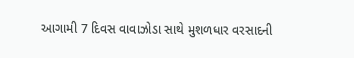આગામી 7 દિવસ વાવાઝોડા સાથે મુશળધાર વરસાદની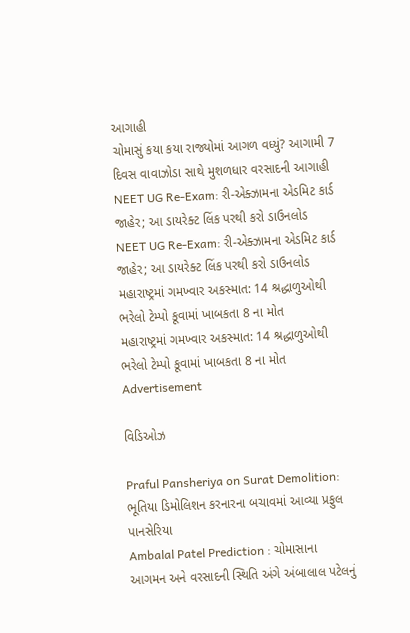આગાહી
ચોમાસું કયા કયા રાજ્યોમાં આગળ વધ્યું? આગામી 7 દિવસ વાવાઝોડા સાથે મુશળધાર વરસાદની આગાહી
NEET UG Re-Exam: રી-એક્ઝામના એડમિટ કાર્ડ જાહેર; આ ડાયરેક્ટ લિંક પરથી કરો ડાઉનલોડ
NEET UG Re-Exam: રી-એક્ઝામના એડમિટ કાર્ડ જાહેર; આ ડાયરેક્ટ લિંક પરથી કરો ડાઉનલોડ
મહારાષ્ટ્રમાં ગમખ્વાર અકસ્માત: 14 શ્રદ્ધાળુઓથી ભરેલો ટેમ્પો કૂવામાં ખાબકતા 8 ના મોત
મહારાષ્ટ્રમાં ગમખ્વાર અકસ્માત: 14 શ્રદ્ધાળુઓથી ભરેલો ટેમ્પો કૂવામાં ખાબકતા 8 ના મોત
Advertisement

વિડિઓઝ

Praful Pansheriya on Surat Demolition: ભૂતિયા ડિમોલિશન કરનારના બચાવમાં આવ્યા પ્રફુલ પાનસેરિયા
Ambalal Patel Prediction : ચોમાસાના આગમન અને વરસાદની સ્થિતિ અંગે અંબાલાલ પટેલનું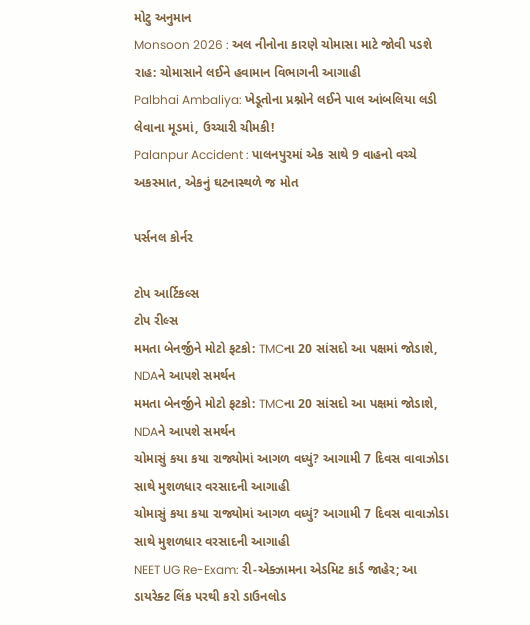મોટુ અનુમાન
Monsoon 2026 : અલ નીનોના કારણે ચોમાસા માટે જોવી પડશે રાહ: ચોમાસાને લઈને હવામાન વિભાગની આગાહી
Palbhai Ambaliya: ખેડૂતોના પ્રશ્નોને લઈને પાલ આંબલિયા લડી લેવાના મૂડમાં, ઉચ્ચારી ચીમકી!
Palanpur Accident : પાલનપુરમાં એક સાથે 9 વાહનો વચ્ચે અકસ્માત, એકનું ઘટનાસ્થળે જ મોત

પર્સનલ કોર્નર

ટોપ આર્ટિકલ્સ
ટોપ રીલ્સ
મમતા બેનર્જીને મોટો ફટકો: TMCના 20 સાંસદો આ પક્ષમાં જોડાશે, NDAને આપશે સમર્થન
મમતા બેનર્જીને મોટો ફટકો: TMCના 20 સાંસદો આ પક્ષમાં જોડાશે, NDAને આપશે સમર્થન
ચોમાસું કયા કયા રાજ્યોમાં આગળ વધ્યું? આગામી 7 દિવસ વાવાઝોડા સાથે મુશળધાર વરસાદની આગાહી
ચોમાસું કયા કયા રાજ્યોમાં આગળ વધ્યું? આગામી 7 દિવસ વાવાઝોડા સાથે મુશળધાર વરસાદની આગાહી
NEET UG Re-Exam: રી-એક્ઝામના એડમિટ કાર્ડ જાહેર; આ ડાયરેક્ટ લિંક પરથી કરો ડાઉનલોડ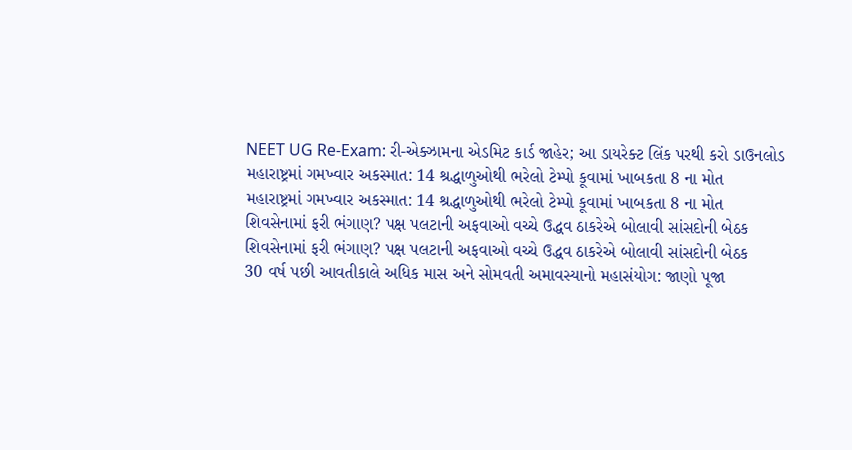NEET UG Re-Exam: રી-એક્ઝામના એડમિટ કાર્ડ જાહેર; આ ડાયરેક્ટ લિંક પરથી કરો ડાઉનલોડ
મહારાષ્ટ્રમાં ગમખ્વાર અકસ્માત: 14 શ્રદ્ધાળુઓથી ભરેલો ટેમ્પો કૂવામાં ખાબકતા 8 ના મોત
મહારાષ્ટ્રમાં ગમખ્વાર અકસ્માત: 14 શ્રદ્ધાળુઓથી ભરેલો ટેમ્પો કૂવામાં ખાબકતા 8 ના મોત
શિવસેનામાં ફરી ભંગાણ? પક્ષ પલટાની અફવાઓ વચ્ચે ઉદ્ધવ ઠાકરેએ બોલાવી સાંસદોની બેઠક
શિવસેનામાં ફરી ભંગાણ? પક્ષ પલટાની અફવાઓ વચ્ચે ઉદ્ધવ ઠાકરેએ બોલાવી સાંસદોની બેઠક
30 વર્ષ પછી આવતીકાલે અધિક માસ અને સોમવતી અમાવસ્યાનો મહાસંયોગ: જાણો પૂજા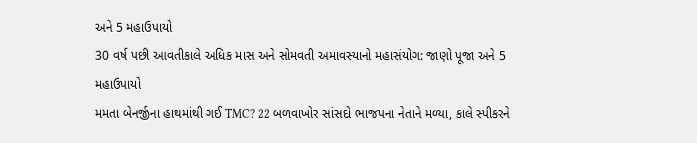અને 5 મહાઉપાયો
30 વર્ષ પછી આવતીકાલે અધિક માસ અને સોમવતી અમાવસ્યાનો મહાસંયોગ: જાણો પૂજા અને 5 મહાઉપાયો
મમતા બેનર્જીના હાથમાંથી ગઈ TMC? 22 બળવાખોર સાંસદો ભાજપના નેતાને મળ્યા, કાલે સ્પીકરને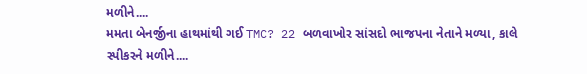મળીને....
મમતા બેનર્જીના હાથમાંથી ગઈ TMC? 22 બળવાખોર સાંસદો ભાજપના નેતાને મળ્યા, કાલે સ્પીકરને મળીને....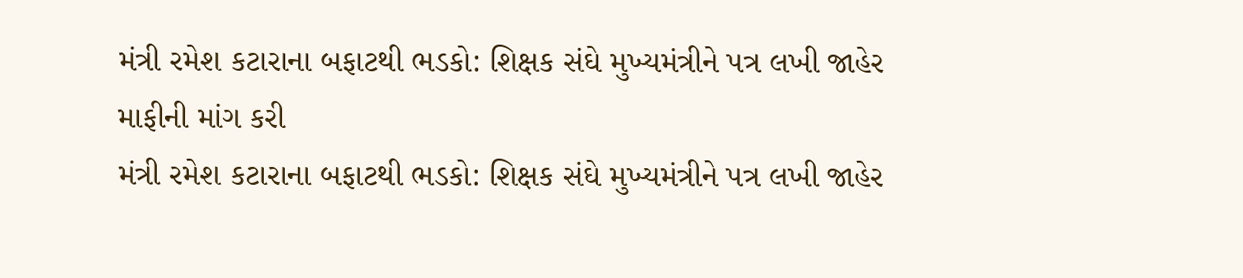મંત્રી રમેશ કટારાના બફાટથી ભડકો: શિક્ષક સંઘે મુખ્યમંત્રીને પત્ર લખી જાહેર માફીની માંગ કરી
મંત્રી રમેશ કટારાના બફાટથી ભડકો: શિક્ષક સંઘે મુખ્યમંત્રીને પત્ર લખી જાહેર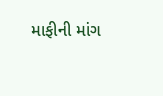માફીની માંગ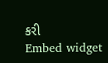કરી
Embed widget